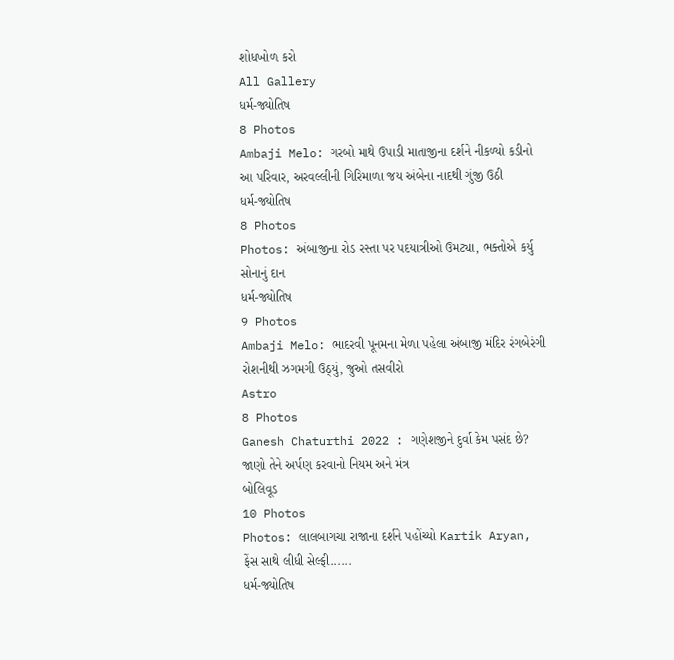શોધખોળ કરો
All Gallery
ધર્મ-જ્યોતિષ
8 Photos
Ambaji Melo: ગરબો માથે ઉપાડી માતાજીના દર્શને નીકળ્યો કડીનો આ પરિવાર, અરવલ્લીની ગિરિમાળા જય અંબેના નાદથી ગુંજી ઉઠી
ધર્મ-જ્યોતિષ
8 Photos
Photos: અંબાજીના રોડ રસ્તા પર પદયાત્રીઓ ઉમટ્યા, ભક્તોએ કર્યુ સોનાનું દાન
ધર્મ-જ્યોતિષ
9 Photos
Ambaji Melo: ભાદરવી પૂનમના મેળા પહેલા અંબાજી મંદિર રંગબેરંગી રોશનીથી ઝગમગી ઉઠ્યું, જુઓ તસવીરો
Astro
8 Photos
Ganesh Chaturthi 2022 : ગણેશજીને દુર્વા કેમ પસંદ છે? જાણો તેને અર્પણ કરવાનો નિયમ અને મંત્ર
બોલિવૂડ
10 Photos
Photos: લાલબાગચા રાજાના દર્શને પહોંચ્યો Kartik Aryan, ફેંસ સાથે લીધી સેલ્ફી......
ધર્મ-જ્યોતિષ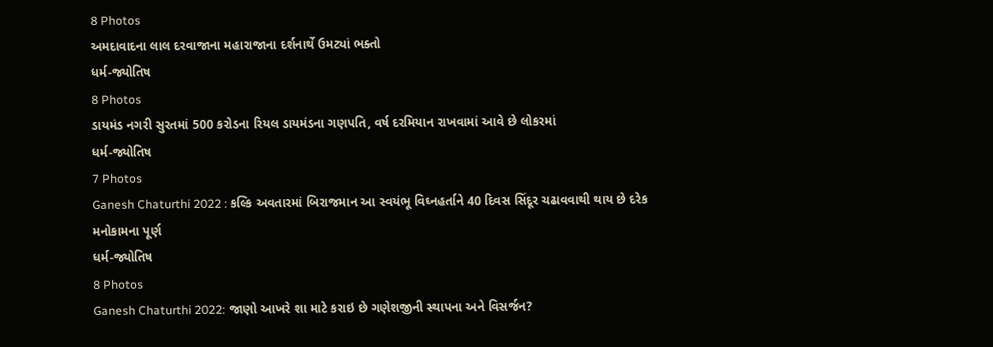8 Photos
અમદાવાદના લાલ દરવાજાના મહારાજાના દર્શનાર્થે ઉમટ્યાં ભક્તો
ધર્મ-જ્યોતિષ
8 Photos
ડાયમંડ નગરી સુરતમાં 500 કરોડના રિયલ ડાયમંડના ગણપતિ, વર્ષ દરમિયાન રાખવામાં આવે છે લોકરમાં
ધર્મ-જ્યોતિષ
7 Photos
Ganesh Chaturthi 2022 : કલ્કિ અવતારમાં બિરાજમાન આ સ્વયંભૂ વિઘ્નહર્તાને 40 દિવસ સિંદૂર ચઢાવવાથી થાય છે દરેક મનોકામના પૂર્ણ
ધર્મ-જ્યોતિષ
8 Photos
Ganesh Chaturthi 2022: જાણો આખરે શા માટે કરાઇ છે ગણેશજીની સ્થાપના અને વિસર્જન?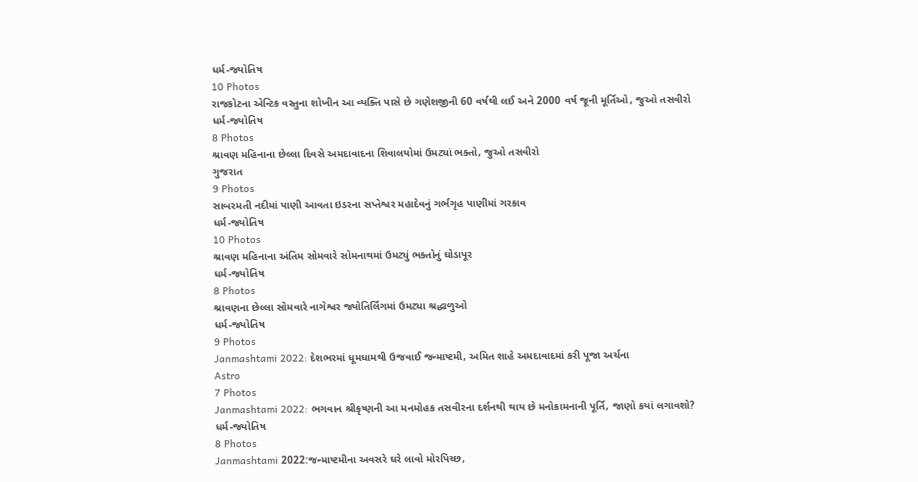ધર્મ-જ્યોતિષ
10 Photos
રાજકોટના એન્ટિક વસ્તુના શોખીન આ વ્યક્તિ પાસે છે ગણેશજીની 60 વર્ષથી લઈ અને 2000 વર્ષ જૂની મૂર્તિઓ, જુઓ તસવીરો
ધર્મ-જ્યોતિષ
8 Photos
શ્રાવણ મહિનાના છેલ્લા દિવસે અમદાવાદના શિવાલયોમાં ઉમટ્યાં ભક્તો, જુઓ તસવીરો
ગુજરાત
9 Photos
સાબરમતી નદીમાં પાણી આવતા ઇડરના સપ્તેશ્વર મહાદેવનું ગર્ભગૃહ પાણીમાં ગરકાવ
ધર્મ-જ્યોતિષ
10 Photos
શ્રાવણ મહિનાના અંતિમ સોમવારે સોમનાથમાં ઉમટ્યું ભક્તોનું ઘોડાપૂર
ધર્મ-જ્યોતિષ
8 Photos
શ્રાવણના છેલ્લા સોમવારે નાગેશ્વર જ્યોતિર્લિંગમાં ઉમટ્યા શ્રદ્ધાળુઓ
ધર્મ-જ્યોતિષ
9 Photos
Janmashtami 2022: દેશભરમાં ધૂમધામથી ઉજવાઈ જન્માષ્ટમી, અમિત શાહે અમદાવાદમાં કરી પૂજા અર્ચના
Astro
7 Photos
Janmashtami 2022: ભગવાન શ્રીકૃષ્ણની આ મનમોહક તસવીરના દર્શનથી થાય છે મનોકામનાની પૂર્તિ, જાણો કયાં લગાવશો?
ધર્મ-જ્યોતિષ
8 Photos
Janmashtami 2022:જન્માષ્ટમીના અવસરે ઘરે લાવો મોરપિચ્છ,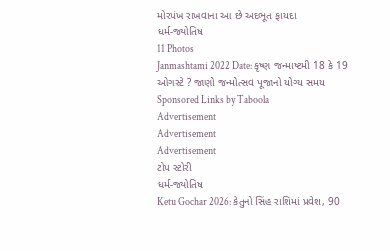મોરપંખ રાખવાના આ છે અદભૂત ફાયદા
ધર્મ-જ્યોતિષ
11 Photos
Janmashtami 2022 Date: કૃષ્ણ જન્માષ્ટમી 18 કે 19 ઓગસ્ટે ? જાણો જન્મોત્સવ પૂજાનો યોગ્ય સમય
Sponsored Links by Taboola
Advertisement
Advertisement
Advertisement
ટોપ સ્ટોરી
ધર્મ-જ્યોતિષ
Ketu Gochar 2026: કેતુનો સિંહ રાશિમાં પ્રવેશ, 90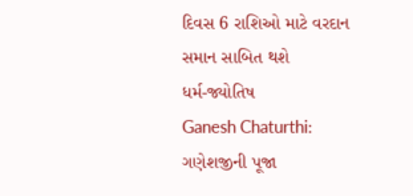દિવસ 6 રાશિઓ માટે વરદાન સમાન સાબિત થશે
ધર્મ-જ્યોતિષ
Ganesh Chaturthi: ગણેશજીની પૂજા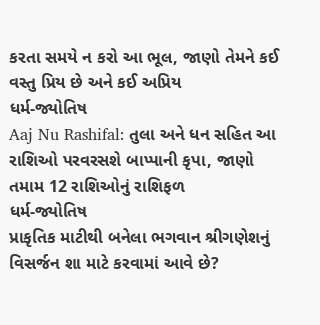કરતા સમયે ન કરો આ ભૂલ, જાણો તેમને કઈ વસ્તુ પ્રિય છે અને કઈ અપ્રિય
ધર્મ-જ્યોતિષ
Aaj Nu Rashifal: તુલા અને ધન સહિત આ રાશિઓ પરવરસશે બાપ્પાની કૃપા, જાણો તમામ 12 રાશિઓનું રાશિફળ
ધર્મ-જ્યોતિષ
પ્રાકૃતિક માટીથી બનેલા ભગવાન શ્રીગણેશનું વિસર્જન શા માટે કરવામાં આવે છે?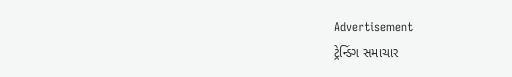Advertisement
ટ્રેન્ડિંગ સમાચાર